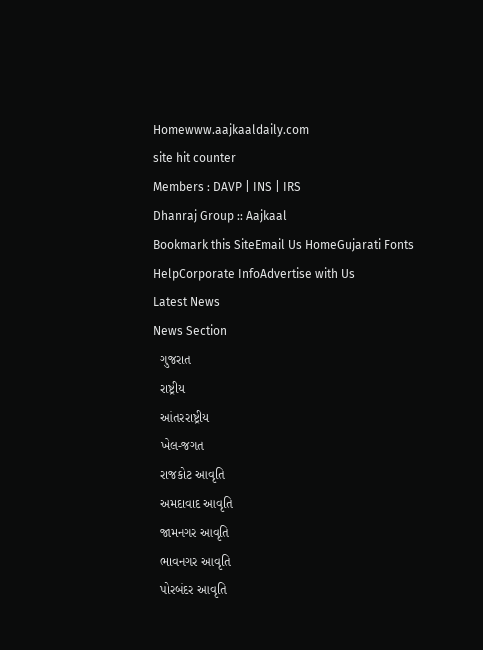Homewww.aajkaaldaily.com
site hit counter
Members : DAVP | INS | IRS
Dhanraj Group :: Aajkaal
Bookmark this SiteEmail Us HomeGujarati Fonts HelpCorporate InfoAdvertise with Us
Latest News
News Section
  ગુજરાત
  રાષ્ટ્રીય
  આંતરરાષ્ટ્રીય
  ખેલ-જગત
  રાજકોટ આવૃતિ
  અમદાવાદ આવૃતિ
  જામનગર આવૃતિ
  ભાવનગર આવૃતિ
  પોરબંદર આવૃતિ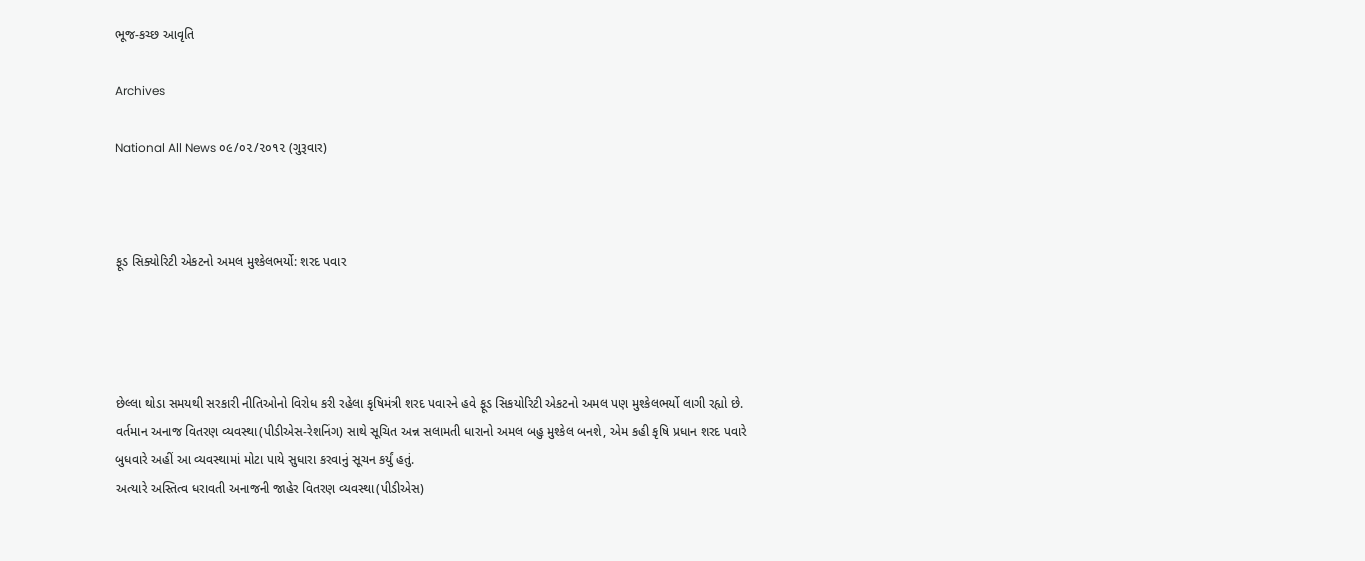ભૂજ-કચ્છ આવૃતિ

Archives

National All News ૦૯/૦૨/૨૦૧૨ (ગુરૂવાર)



ફૂડ સિક્યોરિટી એકટનો અમલ મુશ્કેલભર્યો: શરદ પવાર




છેલ્લા થોડા સમયથી સરકારી નીતિઓનો વિરોધ કરી રહેલા કૃષિમંત્રી શરદ પવારને હવે ફૂડ સિકયોરિટી એકટનો અમલ પણ મુશ્કેલભર્યો લાગી રહ્યો છે.
વર્તમાન અનાજ વિતરણ વ્યવસ્થા(પીડીએસ-રેશનિંગ) સાથે સૂચિત અન્ન સલામતી ધારાનો અમલ બહુ મુશ્કેલ બનશે, એમ કહી કૃષિ પ્રધાન શરદ પવારે બુધવારે અહીં આ વ્યવસ્થામાં મોટા પાયે સુધારા કરવાનું સૂચન કર્યું હતું.
અત્યારે અસ્તિત્વ ધરાવતી અનાજની જાહેર વિતરણ વ્યવસ્થા(પીડીએસ)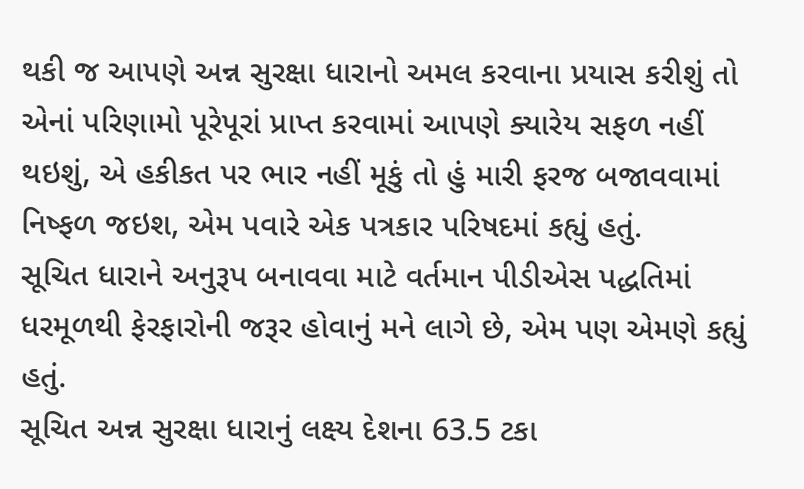થકી જ આપણે અન્ન સુરક્ષા ધારાનો અમલ કરવાના પ્રયાસ કરીશું તો એનાં પરિણામો પૂરેપૂરાં પ્રાપ્ત કરવામાં આપણે ક્યારેય સફળ નહીં થઇશું, એ હકીકત પર ભાર નહીં મૂકું તો હું મારી ફરજ બજાવવામાં નિષ્ફળ જઇશ, એમ પવારે એક પત્રકાર પરિષદમાં કહ્યું હતું.
સૂચિત ધારાને અનુરૂપ બનાવવા માટે વર્તમાન પીડીએસ પદ્ધતિમાં ધરમૂળથી ફેરફારોની જરૂર હોવાનું મને લાગે છે, એમ પણ એમણે કહ્યું હતું.
સૂચિત અન્ન સુરક્ષા ધારાનું લક્ષ્ય દેશના 63.5 ટકા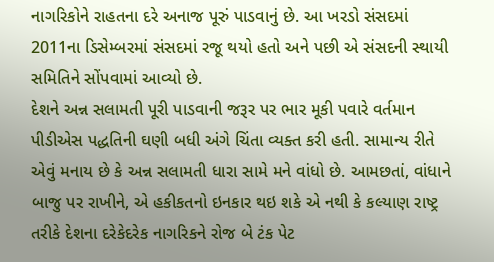નાગરિકોને રાહતના દરે અનાજ પૂરું પાડવાનું છે. આ ખરડો સંસદમાં 2011ના ડિસેમ્બરમાં સંસદમાં રજૂ થયો હતો અને પછી એ સંસદની સ્થાયી સમિતિને સોંપવામાં આવ્યો છે.
દેશને અન્ન સલામતી પૂરી પાડવાની જરૂર પર ભાર મૂકી પવારે વર્તમાન પીડીએસ પદ્ધતિની ઘણી બધી અંગે ચિંતા વ્યક્ત કરી હતી. સામાન્ય રીતે એવું મનાય છે કે અન્ન સલામતી ધારા સામે મને વાંધો છે. આમછતાં, વાંધાને બાજુ પર રાખીને, એ હકીકતનો ઇનકાર થઇ શકે એ નથી કે કલ્યાણ રાષ્ટ્ર તરીકે દેશના દરેકેદરેક નાગરિકને રોજ બે ટંક પેટ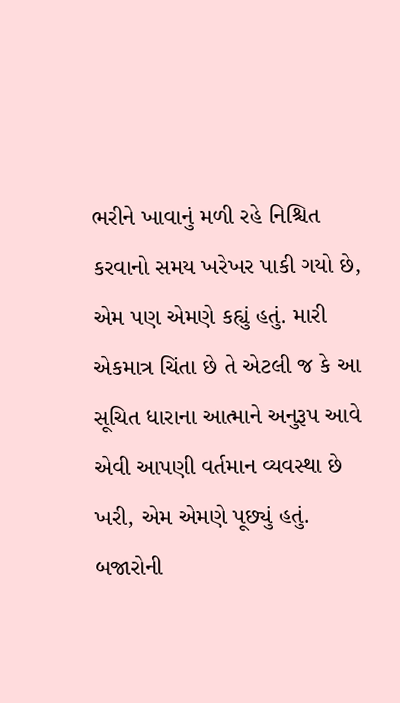ભરીને ખાવાનું મળી રહે નિશ્ચિત કરવાનો સમય ખરેખર પાકી ગયો છે, એમ પણ એમણે કહ્યું હતું. મારી એકમાત્ર ચિંતા છે તે એટલી જ કે આ સૂચિત ધારાના આત્માને અનુરૂપ આવે એવી આપણી વર્તમાન વ્યવસ્થા છે ખરી, એમ એમણે પૂછ્યું હતું.
બજારોની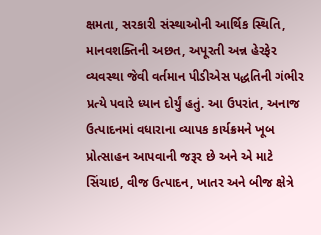ક્ષમતા, સરકારી સંસ્થાઓની આર્થિક સ્થિતિ, માનવશક્તિની અછત, અપૂરતી અન્ન હેરફેર વ્યવસ્થા જેવી વર્તમાન પીડીએસ પદ્ધતિની ગંભીર પ્રત્યે પવારે ધ્યાન દોર્યું હતું. આ ઉપરાંત, અનાજ ઉત્પાદનમાં વધારાના વ્યાપક કાર્યક્રમને ખૂબ પ્રોત્સાહન આપવાની જરૂર છે અને એ માટે સિંચાઇ, વીજ ઉત્પાદન, ખાતર અને બીજ ક્ષેત્રે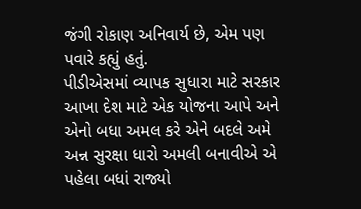જંગી રોકાણ અનિવાર્ય છે, એમ પણ પવારે કહ્યું હતું.
પીડીએસમાં વ્યાપક સુધારા માટે સરકાર આખા દેશ માટે એક યોજના આપે અને એનો બધા અમલ કરે એને બદલે અમે અન્ન સુરક્ષા ધારો અમલી બનાવીએ એ પહેલા બધાં રાજ્યો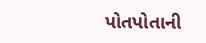પોતપોતાની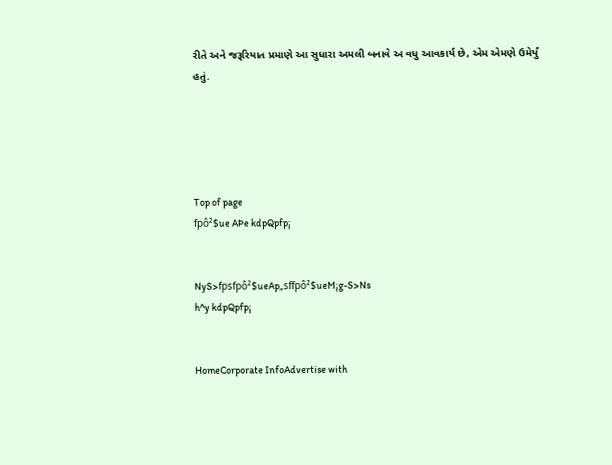રીતે અને જરૂરિયાત પ્રમાણે આ સુધારા અમલી બનાવે અ વધુ આવકાર્ય છે, એમ એમણે ઉમેર્યું હતું.





Top of page
fpô²$ue AÞe kdpQpfp¡


NyS>fpsfpô²$ueAp„sffpô²$ueM¡g-S>Ns
h^y kdpQpfp¡


HomeCorporate InfoAdvertise with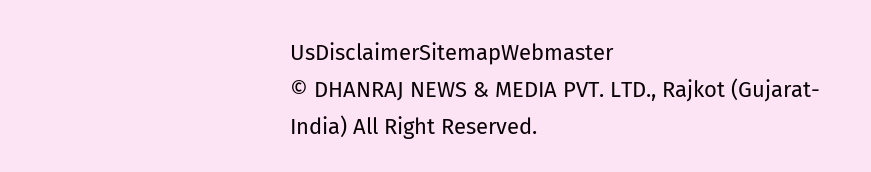UsDisclaimerSitemapWebmaster
© DHANRAJ NEWS & MEDIA PVT. LTD., Rajkot (Gujarat-India) All Right Reserved.